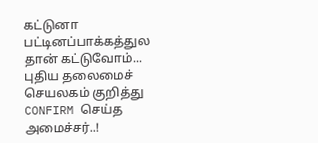கட்டுனா பட்டினப்பாக்கத்துல தான் கட்டுவோம்... புதிய தலைமைச் செயலகம் குறித்து CONFIRM செய்த அமைச்சர்..!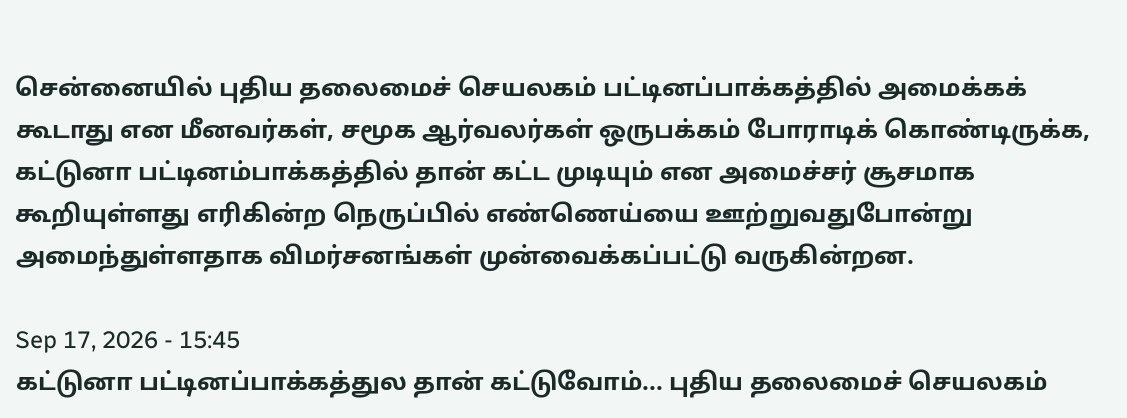சென்னையில் புதிய தலைமைச் செயலகம் பட்டினப்பாக்கத்தில் அமைக்கக் கூடாது என மீனவர்கள், சமூக ஆர்வலர்கள் ஒருபக்கம் போராடிக் கொண்டிருக்க, கட்டுனா பட்டினம்பாக்கத்தில் தான் கட்ட முடியும் என அமைச்சர் சூசமாக கூறியுள்ளது எரிகின்ற நெருப்பில் எண்ணெய்யை ஊற்றுவதுபோன்று அமைந்துள்ளதாக விமர்சனங்கள் முன்வைக்கப்பட்டு வருகின்றன.

Sep 17, 2026 - 15:45
கட்டுனா பட்டினப்பாக்கத்துல தான் கட்டுவோம்... புதிய தலைமைச் செயலகம்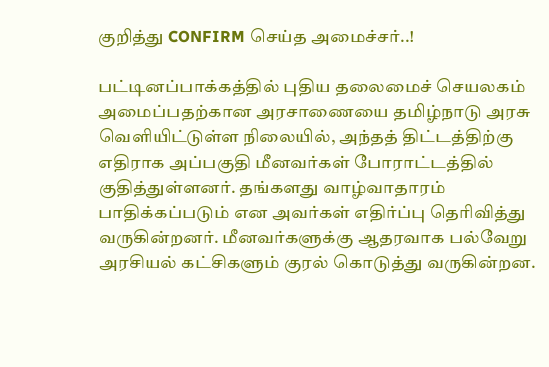குறித்து CONFIRM செய்த அமைச்சர்..!

பட்டினப்பாக்கத்தில் புதிய தலைமைச் செயலகம் அமைப்பதற்கான அரசாணையை தமிழ்நாடு அரசு வெளியிட்டுள்ள நிலையில், அந்தத் திட்டத்திற்கு எதிராக அப்பகுதி மீனவர்கள் போராட்டத்தில் குதித்துள்ளனர். தங்களது வாழ்வாதாரம் பாதிக்கப்படும் என அவர்கள் எதிர்ப்பு தெரிவித்து வருகின்றனர். மீனவர்களுக்கு ஆதரவாக பல்வேறு அரசியல் கட்சிகளும் குரல் கொடுத்து வருகின்றன.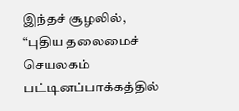இந்தச் சூழலில், “புதிய தலைமைச் செயலகம் பட்டினப்பாக்கத்தில்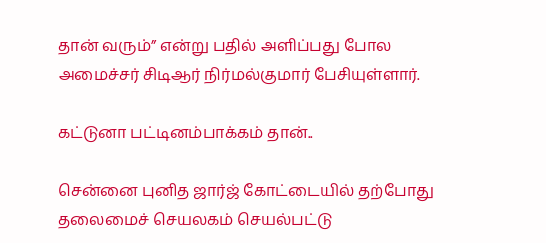தான் வரும்” என்று பதில் அளிப்பது போல அமைச்சர் சிடிஆர் நிர்மல்குமார் பேசியுள்ளார்.

கட்டுனா பட்டினம்பாக்கம் தான்..

சென்னை புனித ஜார்ஜ் கோட்டையில் தற்போது தலைமைச் செயலகம் செயல்பட்டு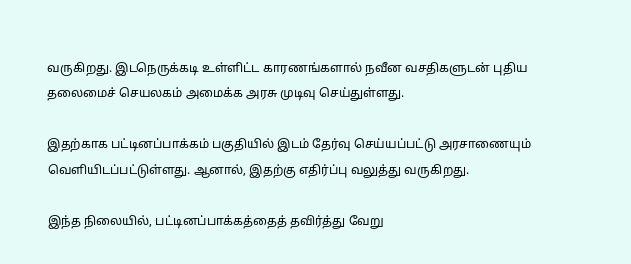வருகிறது. இடநெருக்கடி உள்ளிட்ட காரணங்களால் நவீன வசதிகளுடன் புதிய தலைமைச் செயலகம் அமைக்க அரசு முடிவு செய்துள்ளது.

இதற்காக பட்டினப்பாக்கம் பகுதியில் இடம் தேர்வு செய்யப்பட்டு அரசாணையும் வெளியிடப்பட்டுள்ளது. ஆனால், இதற்கு எதிர்ப்பு வலுத்து வருகிறது.

இந்த நிலையில், பட்டினப்பாக்கத்தைத் தவிர்த்து வேறு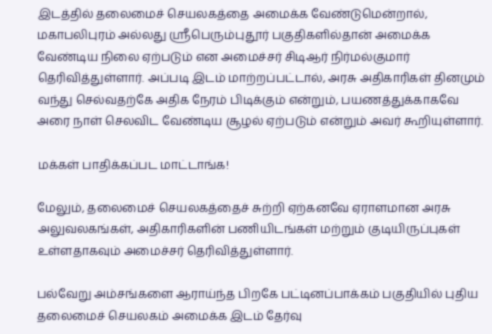இடத்தில் தலைமைச் செயலகத்தை அமைக்க வேண்டுமென்றால், மகாபலிபுரம் அல்லது ஸ்ரீபெரும்புதூர் பகுதிகளில்தான் அமைக்க வேண்டிய நிலை ஏற்படும் என அமைச்சர் சிடிஆர் நிர்மல்குமார் தெரிவித்துள்ளார். அப்படி இடம் மாற்றப்பட்டால், அரசு அதிகாரிகள் தினமும் வந்து செல்வதற்கே அதிக நேரம் பிடிக்கும் என்றும், பயணத்துக்காகவே அரை நாள் செலவிட வேண்டிய சூழல் ஏற்படும் என்றும் அவர் கூறியுள்ளார்.

மக்கள் பாதிக்கப்பட மாட்டாங்க!

மேலும், தலைமைச் செயலகத்தைச் சுற்றி ஏற்கனவே ஏராளமான அரசு அலுவலகங்கள், அதிகாரிகளின் பணியிடங்கள் மற்றும் குடியிருப்புகள் உள்ளதாகவும் அமைச்சர் தெரிவித்துள்ளார்.

பல்வேறு அம்சங்களை ஆராய்ந்த பிறகே பட்டினப்பாக்கம் பகுதியில் புதிய தலைமைச் செயலகம் அமைக்க இடம் தேர்வு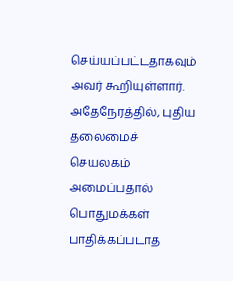செய்யப்பட்டதாகவும் அவர் கூறியுள்ளார். அதேநேரத்தில், புதிய தலைமைச் செயலகம் அமைப்பதால் பொதுமக்கள் பாதிக்கப்படாத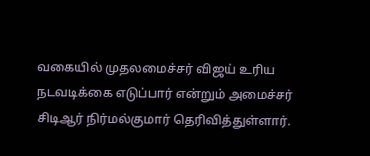வகையில் முதலமைச்சர் விஜய் உரிய நடவடிக்கை எடுப்பார் என்றும் அமைச்சர் சிடிஆர் நிர்மல்குமார் தெரிவித்துள்ளார்.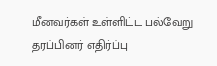மீனவர்கள் உள்ளிட்ட பல்வேறு தரப்பினர் எதிர்ப்பு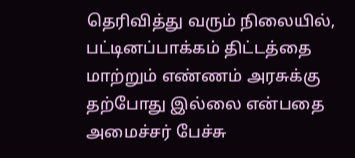தெரிவித்து வரும் நிலையில், பட்டினப்பாக்கம் திட்டத்தை மாற்றும் எண்ணம் அரசுக்கு தற்போது இல்லை என்பதை அமைச்சர் பேச்சு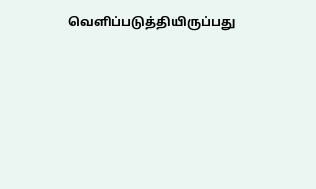வெளிப்படுத்தியிருப்பது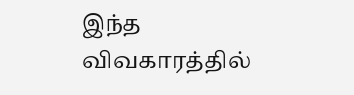இந்த விவகாரத்தில்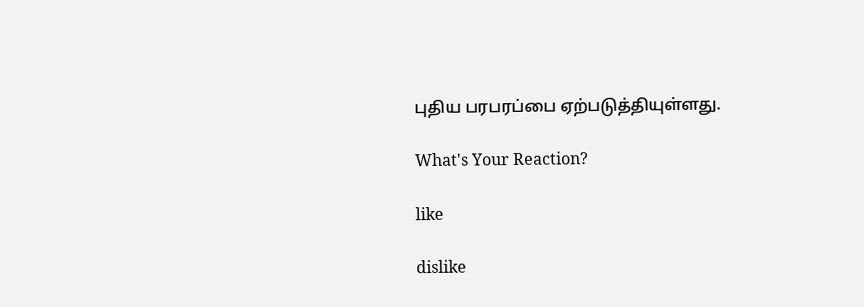புதிய பரபரப்பை ஏற்படுத்தியுள்ளது.

What's Your Reaction?

like

dislike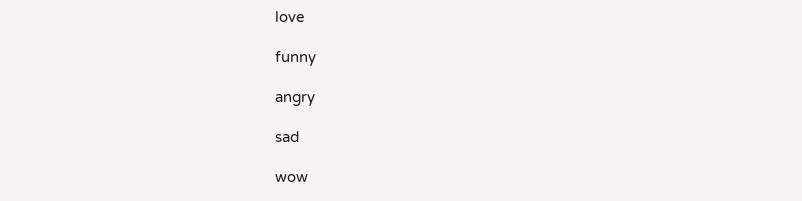love

funny

angry

sad

wow